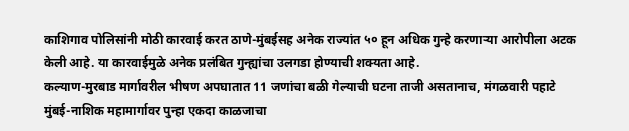काशिगाव पोलिसांनी मोठी कारवाई करत ठाणे-मुंबईसह अनेक राज्यांत ५० हून अधिक गुन्हे करणाऱ्या आरोपीला अटक केली आहे. या कारवाईमुळे अनेक प्रलंबित गुन्ह्यांचा उलगडा होण्याची शक्यता आहे.
कल्याण-मुरबाड मार्गावरील भीषण अपघातात 11 जणांचा बळी गेल्याची घटना ताजी असतानाच, मंगळवारी पहाटे मुंबई-नाशिक महामार्गावर पुन्हा एकदा काळजाचा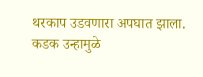थरकाप उडवणारा अपघात झाला.
कडक उन्हामुळे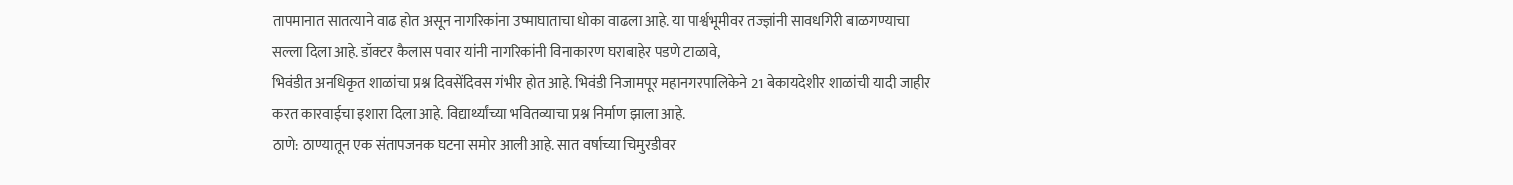तापमानात सातत्याने वाढ होत असून नागरिकांना उष्माघाताचा धोका वाढला आहे. या पार्श्वभूमीवर तज्ज्ञांनी सावधगिरी बाळगण्याचा सल्ला दिला आहे. डॉक्टर कैलास पवार यांनी नागरिकांनी विनाकारण घराबाहेर पडणे टाळावे,
भिवंडीत अनधिकृत शाळांचा प्रश्न दिवसेंदिवस गंभीर होत आहे. भिवंडी निजामपूर महानगरपालिकेने 21 बेकायदेशीर शाळांची यादी जाहीर करत कारवाईचा इशारा दिला आहे. विद्यार्थ्यांच्या भवितव्याचा प्रश्न निर्माण झाला आहे.
ठाणे: ठाण्यातून एक संतापजनक घटना समोर आली आहे. सात वर्षाच्या चिमुरडीवर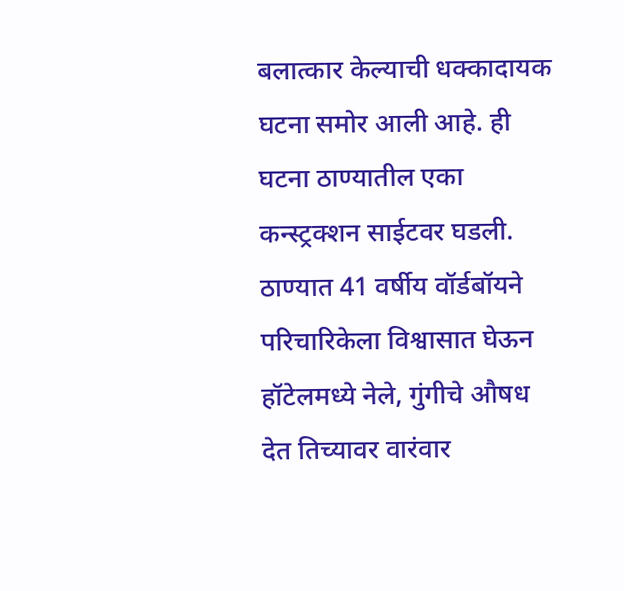बलात्कार केल्याची धक्कादायक घटना समोर आली आहे. ही घटना ठाण्यातील एका कन्स्ट्रक्शन साईटवर घडली.
ठाण्यात 41 वर्षीय वॉर्डबॉयने परिचारिकेला विश्वासात घेऊन हॉटेलमध्ये नेले, गुंगीचे औषध देत तिच्यावर वारंवार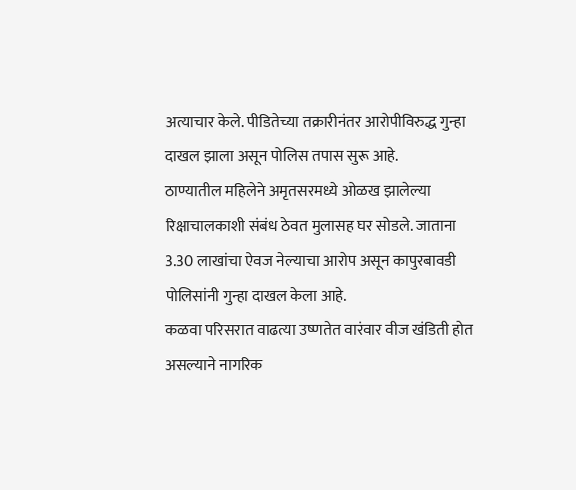अत्याचार केले. पीडितेच्या तक्रारीनंतर आरोपीविरुद्ध गुन्हा दाखल झाला असून पोलिस तपास सुरू आहे.
ठाण्यातील महिलेने अमृतसरमध्ये ओळख झालेल्या रिक्षाचालकाशी संबंध ठेवत मुलासह घर सोडले. जाताना 3.30 लाखांचा ऐवज नेल्याचा आरोप असून कापुरबावडी पोलिसांनी गुन्हा दाखल केला आहे.
कळवा परिसरात वाढत्या उष्णतेत वारंवार वीज खंडिती होत असल्याने नागरिक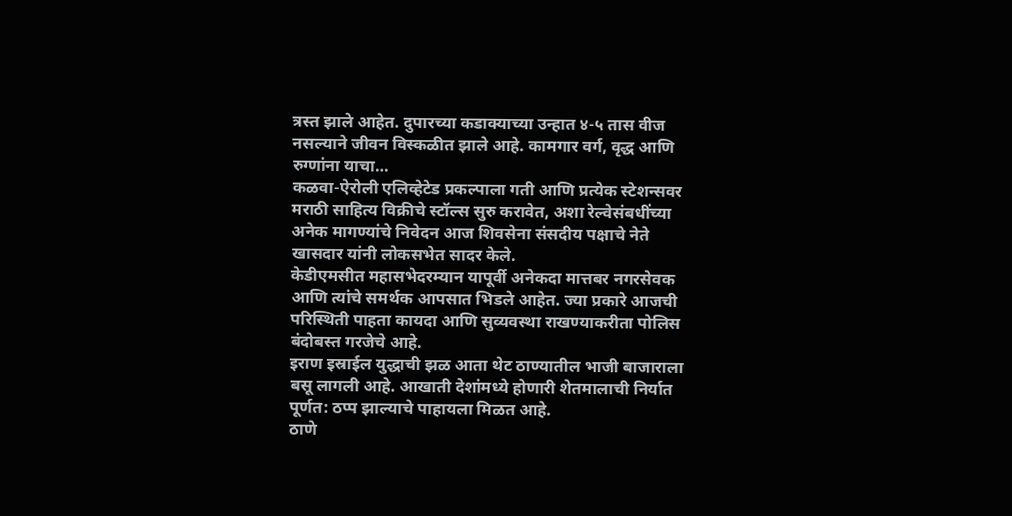त्रस्त झाले आहेत. दुपारच्या कडाक्याच्या उन्हात ४-५ तास वीज नसल्याने जीवन विस्कळीत झाले आहे. कामगार वर्ग, वृद्ध आणि रुग्णांना याचा…
कळवा-ऐरोली एलिव्हेटेड प्रकल्पाला गती आणि प्रत्येक स्टेशन्सवर मराठी साहित्य विक्रीचे स्टॉल्स सुरु करावेत, अशा रेल्वेसंबधींच्या अनेक मागण्यांचे निवेदन आज शिवसेना संसदीय पक्षाचे नेते खासदार यांनी लोकसभेत सादर केले.
केडीएमसीत महासभेदरम्यान यापूर्वी अनेकदा मात्तबर नगरसेवक आणि त्यांचे समर्थक आपसात भिडले आहेत. ज्या प्रकारे आजची परिस्थिती पाहता कायदा आणि सुव्यवस्था राखण्याकरीता पोलिस बंदोबस्त गरजेचे आहे.
इराण इस्राईल युद्धाची झळ आता थेट ठाण्यातील भाजी बाजाराला बसू लागली आहे. आखाती देशांमध्ये होणारी शेतमालाची निर्यात पूर्णत: ठप्प झाल्याचे पाहायला मिळत आहे.
ठाणे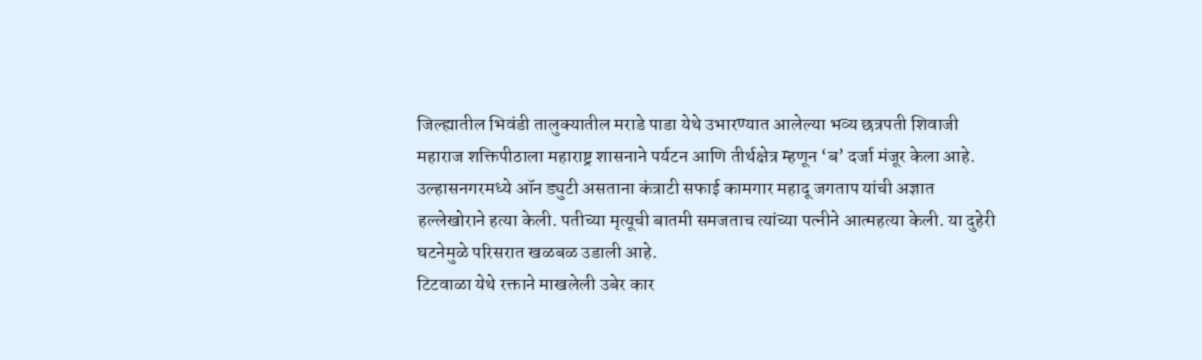जिल्ह्यातील भिवंडी तालुक्यातील मराडे पाडा येथे उभारण्यात आलेल्या भव्य छत्रपती शिवाजी महाराज शक्तिपीठाला महाराष्ट्र शासनाने पर्यटन आणि तीर्थक्षेत्र म्हणून ‘ब’ दर्जा मंजूर केला आहे.
उल्हासनगरमध्ये ऑन ड्युटी असताना कंत्राटी सफाई कामगार महादू जगताप यांची अज्ञात हल्लेखोराने हत्या केली. पतीच्या मृत्यूची बातमी समजताच त्यांच्या पत्नीने आत्महत्या केली. या दुहेरी घटनेमुळे परिसरात खळबळ उडाली आहे.
टिटवाळा येथे रक्ताने माखलेली उबेर कार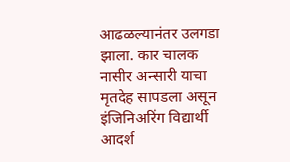आढळल्यानंतर उलगडा झाला. कार चालक नासीर अन्सारी याचा मृतदेह सापडला असून इंजिनिअरिंग विद्यार्थी आदर्श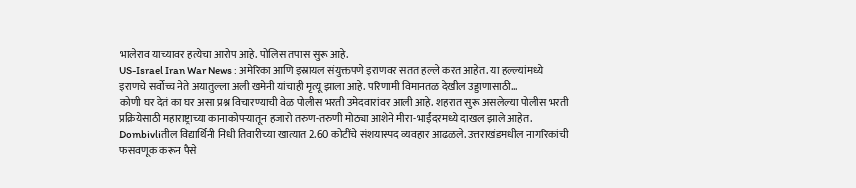भालेराव याच्यावर हत्येचा आरोप आहे. पोलिस तपास सुरू आहे.
US-Israel Iran War News : अमेरिका आणि इस्रायल संयुक्तपणे इराणवर सतत हल्ले करत आहेत. या हल्ल्यांमध्ये इराणचे सर्वोच्च नेते अयातुल्ला अली खमेनी यांचाही मृत्यू झाला आहे. परिणामी विमानतळ देखील उड्डाणासाठी…
कोणी घर देतं का घर असा प्रश्न विचारण्याची वेळ पोलीस भरती उमेदवारांवर आली आहे. शहरात सुरू असलेल्या पोलीस भरती प्रक्रियेसाठी महाराष्ट्राच्या कानाकोपऱ्यातून हजारो तरुण-तरुणी मोठ्या आशेने मीरा-भाईंदरमध्ये दाखल झाले आहेत.
Dombivliतील विद्यार्थिनी निधी तिवारीच्या खात्यात 2.60 कोटींचे संशयास्पद व्यवहार आढळले. उत्तराखंडमधील नागरिकांची फसवणूक करून पैसे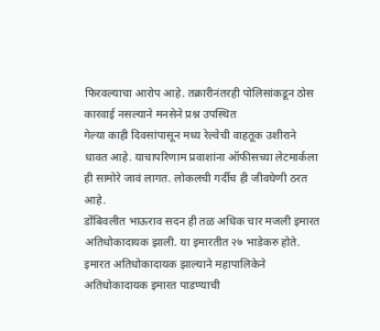फिरवल्याचा आरोप आहे. तक्रारीनंतरही पोलिसांकडून ठोस कारवाई नसल्याने मनसेने प्रश्न उपस्थित
गेल्या काही दिवसांपासून मध्य रेल्वेची वाहतूक उशीराने धावत आहे. याचापरिणाम प्रवाशांना ऑफीसच्या लेटमार्कला ही सामोरे जावं लागत. लोकलची गर्दीच ही जीवघेणी ठरत आहे.
डोंबिवलीत भाऊराव सदन ही तळ अधिक चार मजली इमारत अतिधोकादायक झाली. या इमारतीत २७ भाडेकरु होते. इमारत अतिधोकादायक झाल्याने महापालिकेने अतिधोकादायक इमारत पाडण्याची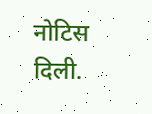नोटिस दिली.